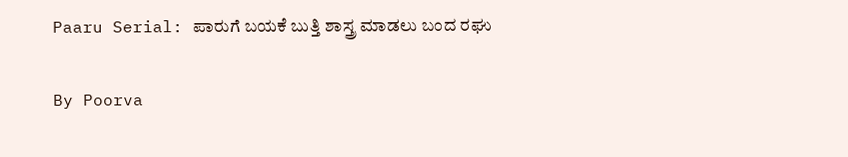Paaru Serial: ಪಾರುಗೆ ಬಯಕೆ ಬುತ್ತಿ ಶಾಸ್ತ್ರ ಮಾಡಲು ಬಂದ ರಘು

By Poorva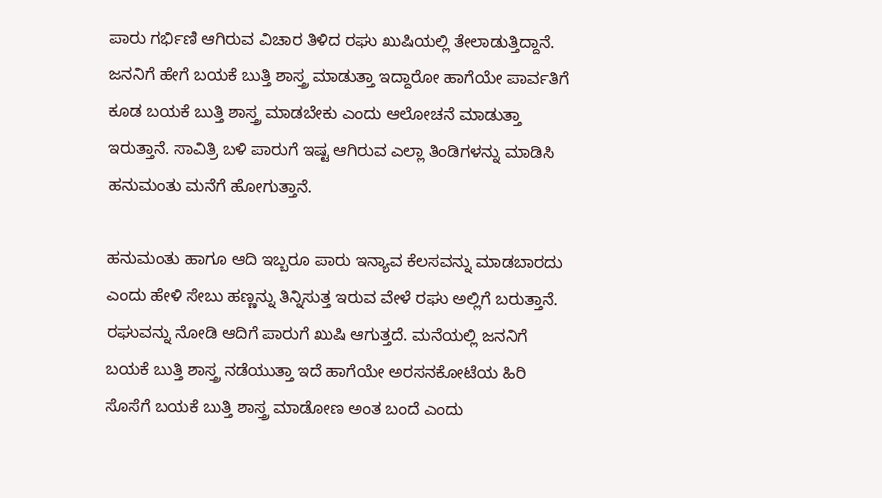ಪಾರು ಗರ್ಭಿಣಿ ಆಗಿರುವ ವಿಚಾರ ತಿಳಿದ ರಘು ಖುಷಿಯಲ್ಲಿ ತೇಲಾಡುತ್ತಿದ್ದಾನೆ. ಜನನಿಗೆ ಹೇಗೆ ಬಯಕೆ ಬುತ್ತಿ ಶಾಸ್ತ್ರ ಮಾಡುತ್ತಾ ಇದ್ದಾರೋ ಹಾಗೆಯೇ ಪಾರ್ವತಿಗೆ ಕೂಡ ಬಯಕೆ ಬುತ್ತಿ ಶಾಸ್ತ್ರ ಮಾಡಬೇಕು ಎಂದು ಆಲೋಚನೆ ಮಾಡುತ್ತಾ ಇರುತ್ತಾನೆ. ಸಾವಿತ್ರಿ ಬಳಿ ಪಾರುಗೆ ಇಷ್ಟ ಆಗಿರುವ ಎಲ್ಲಾ ತಿಂಡಿಗಳನ್ನು ಮಾಡಿಸಿ ಹನುಮಂತು ಮನೆಗೆ ಹೋಗುತ್ತಾನೆ.

ಹನುಮಂತು ಹಾಗೂ ಆದಿ ಇಬ್ಬರೂ ಪಾರು ಇನ್ಯಾವ ಕೆಲಸವನ್ನು ಮಾಡಬಾರದು ಎಂದು ಹೇಳಿ ಸೇಬು ಹಣ್ಣನ್ನು ತಿನ್ನಿಸುತ್ತ ಇರುವ ವೇಳೆ ರಘು ಅಲ್ಲಿಗೆ ಬರುತ್ತಾನೆ. ರಘುವನ್ನು ನೋಡಿ ಆದಿಗೆ ಪಾರುಗೆ ಖುಷಿ ಆಗುತ್ತದೆ. ಮನೆಯಲ್ಲಿ ಜನನಿಗೆ ಬಯಕೆ ಬುತ್ತಿ ಶಾಸ್ತ್ರ ನಡೆಯುತ್ತಾ ಇದೆ ಹಾಗೆಯೇ ಅರಸನಕೋಟೆಯ ಹಿರಿ ಸೊಸೆಗೆ ಬಯಕೆ ಬುತ್ತಿ ಶಾಸ್ತ್ರ ಮಾಡೋಣ ಅಂತ ಬಂದೆ ಎಂದು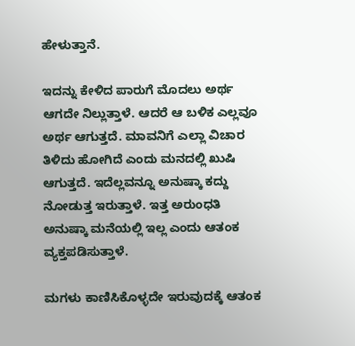ಹೇಳುತ್ತಾನೆ.

ಇದನ್ನು ಕೇಳಿದ ಪಾರುಗೆ ಮೊದಲು ಅರ್ಥ ಆಗದೇ ನಿಲ್ಲುತ್ತಾಳೆ. ಆದರೆ ಆ ಬಳಿಕ ಎಲ್ಲವೂ ಅರ್ಥ ಆಗುತ್ತದೆ. ಮಾವನಿಗೆ ಎಲ್ಲಾ ವಿಚಾರ ತಿಳಿದು ಹೋಗಿದೆ ಎಂದು ಮನದಲ್ಲಿ ಖುಷಿ ಆಗುತ್ತದೆ. ಇದೆಲ್ಲವನ್ನೂ ಅನುಷ್ಕಾ ಕದ್ದು ನೋಡುತ್ತ ಇರುತ್ತಾಳೆ. ಇತ್ತ ಅರುಂಧತಿ ಅನುಷ್ಕಾ ಮನೆಯಲ್ಲಿ ಇಲ್ಲ ಎಂದು ಆತಂಕ ವ್ಯಕ್ತಪಡಿಸುತ್ತಾಳೆ.

ಮಗಳು ಕಾಣಿಸಿಕೊಳ್ಳದೇ ಇರುವುದಕ್ಕೆ ಆತಂಕ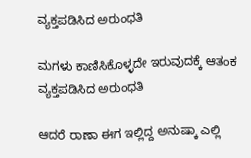ವ್ಯಕ್ತಪಡಿಸಿದ ಅರುಂಧತಿ

ಮಗಳು ಕಾಣಿಸಿಕೊಳ್ಳದೇ ಇರುವುದಕ್ಕೆ ಆತಂಕ ವ್ಯಕ್ತಪಡಿಸಿದ ಅರುಂಧತಿ

ಆದರೆ ರಾಣಾ ಈಗ ಇಲ್ಲಿದ್ದ ಅನುಷ್ಕಾ ಎಲ್ಲಿ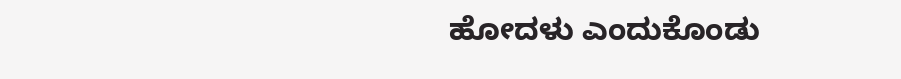ಹೋದಳು ಎಂದುಕೊಂಡು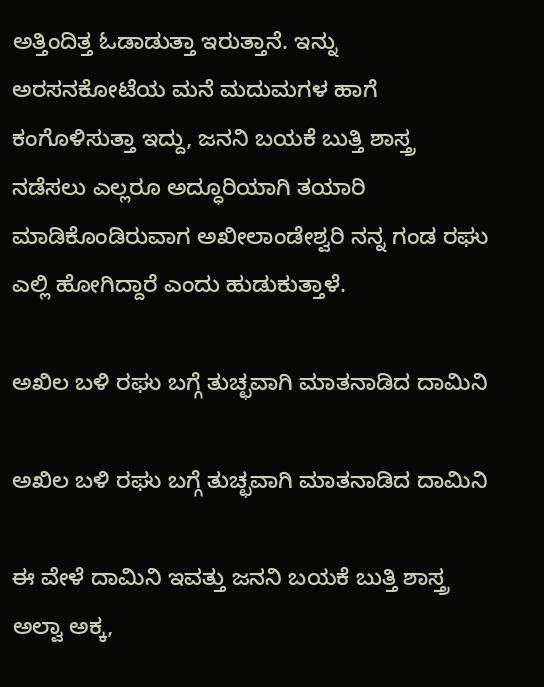ಅತ್ತಿಂದಿತ್ತ ಓಡಾಡುತ್ತಾ ಇರುತ್ತಾನೆ. ಇನ್ನು ಅರಸನಕೋಟೆಯ ಮನೆ ಮದುಮಗಳ ಹಾಗೆ ಕಂಗೊಳಿಸುತ್ತಾ ಇದ್ದು, ಜನನಿ ಬಯಕೆ ಬುತ್ತಿ ಶಾಸ್ತ್ರ ನಡೆಸಲು ಎಲ್ಲರೂ ಅದ್ಧೂರಿಯಾಗಿ ತಯಾರಿ ಮಾಡಿಕೊಂಡಿರುವಾಗ ಅಖೀಲಾಂಡೇಶ್ವರಿ ನನ್ನ ಗಂಡ ರಘು ಎಲ್ಲಿ ಹೋಗಿದ್ದಾರೆ ಎಂದು ಹುಡುಕುತ್ತಾಳೆ.

ಅಖಿಲ ಬಳಿ ರಘು ಬಗ್ಗೆ ತುಚ್ಛವಾಗಿ ಮಾತನಾಡಿದ ದಾಮಿನಿ

ಅಖಿಲ ಬಳಿ ರಘು ಬಗ್ಗೆ ತುಚ್ಛವಾಗಿ ಮಾತನಾಡಿದ ದಾಮಿನಿ

ಈ ವೇಳೆ ದಾಮಿನಿ ಇವತ್ತು ಜನನಿ ಬಯಕೆ ಬುತ್ತಿ ಶಾಸ್ತ್ರ ಅಲ್ವಾ ಅಕ್ಕ,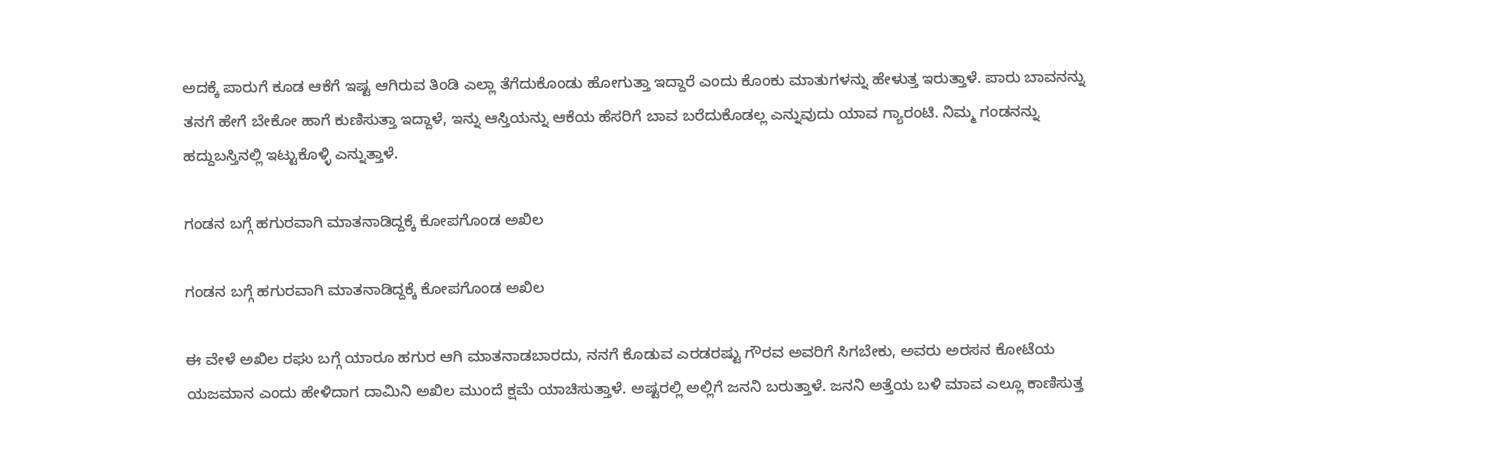ಅದಕ್ಕೆ ಪಾರುಗೆ ಕೂಡ ಆಕೆಗೆ ಇಷ್ಟ ಆಗಿರುವ ತಿಂಡಿ ಎಲ್ಲಾ ತೆಗೆದುಕೊಂಡು ಹೋಗುತ್ತಾ ಇದ್ದಾರೆ ಎಂದು ಕೊಂಕು ಮಾತುಗಳನ್ನು ಹೇಳುತ್ತ ಇರುತ್ತಾಳೆ. ಪಾರು ಬಾವನನ್ನು ತನಗೆ ಹೇಗೆ ಬೇಕೋ ಹಾಗೆ ಕುಣಿಸುತ್ತಾ ಇದ್ದಾಳೆ, ಇನ್ನು ಆಸ್ತಿಯನ್ನು ಆಕೆಯ ಹೆಸರಿಗೆ ಬಾವ ಬರೆದುಕೊಡಲ್ಲ ಎನ್ನುವುದು ಯಾವ ಗ್ಯಾರಂಟಿ. ನಿಮ್ಮ ಗಂಡನನ್ನು ಹದ್ದುಬಸ್ತಿನಲ್ಲಿ ಇಟ್ಟುಕೊಳ್ಳಿ ಎನ್ನುತ್ತಾಳೆ.

ಗಂಡನ ಬಗ್ಗೆ ಹಗುರವಾಗಿ ಮಾತನಾಡಿದ್ದಕ್ಕೆ ಕೋಪಗೊಂಡ ಅಖಿಲ

ಗಂಡನ ಬಗ್ಗೆ ಹಗುರವಾಗಿ ಮಾತನಾಡಿದ್ದಕ್ಕೆ ಕೋಪಗೊಂಡ ಅಖಿಲ

ಈ ವೇಳೆ ಅಖಿಲ ರಘು ಬಗ್ಗೆ ಯಾರೂ ಹಗುರ ಆಗಿ ಮಾತನಾಡಬಾರದು, ನನಗೆ ಕೊಡುವ ಎರಡರಷ್ಟು ಗೌರವ ಅವರಿಗೆ ಸಿಗಬೇಕು, ಅವರು ಅರಸನ ಕೋಟೆಯ ಯಜಮಾನ ಎಂದು ಹೇಳಿದಾಗ ದಾಮಿನಿ ಅಖಿಲ ಮುಂದೆ ಕ್ಷಮೆ ಯಾಚಿಸುತ್ತಾಳೆ. ಅಷ್ಟರಲ್ಲಿ ಅಲ್ಲಿಗೆ ಜನನಿ ಬರುತ್ತಾಳೆ. ಜನನಿ ಅತ್ತೆಯ ಬಳಿ ಮಾವ ಎಲ್ಲೂ ಕಾಣಿಸುತ್ತ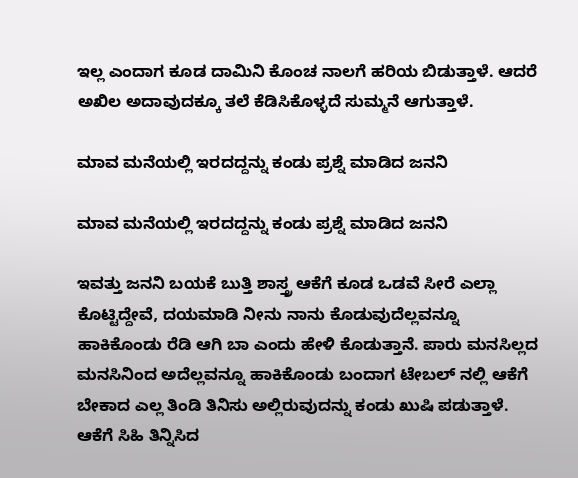ಇಲ್ಲ ಎಂದಾಗ ಕೂಡ ದಾಮಿನಿ ಕೊಂಚ ನಾಲಗೆ ಹರಿಯ ಬಿಡುತ್ತಾಳೆ. ಆದರೆ ಅಖಿಲ ಅದಾವುದಕ್ಕೂ ತಲೆ ಕೆಡಿಸಿಕೊಳ್ಳದೆ ಸುಮ್ಮನೆ ಆಗುತ್ತಾಳೆ.

ಮಾವ ಮನೆಯಲ್ಲಿ ಇರದದ್ದನ್ನು ಕಂಡು ಪ್ರಶ್ನೆ ಮಾಡಿದ ಜನನಿ

ಮಾವ ಮನೆಯಲ್ಲಿ ಇರದದ್ದನ್ನು ಕಂಡು ಪ್ರಶ್ನೆ ಮಾಡಿದ ಜನನಿ

ಇವತ್ತು ಜನನಿ ಬಯಕೆ ಬುತ್ತಿ ಶಾಸ್ತ್ರ ಆಕೆಗೆ ಕೂಡ ಒಡವೆ ಸೀರೆ ಎಲ್ಲಾ ಕೊಟ್ಟಿದ್ದೇವೆ, ದಯಮಾಡಿ ನೀನು ನಾನು ಕೊಡುವುದೆಲ್ಲವನ್ನೂ ಹಾಕಿಕೊಂಡು ರೆಡಿ ಆಗಿ ಬಾ ಎಂದು ಹೇಳಿ ಕೊಡುತ್ತಾನೆ. ಪಾರು ಮನಸಿಲ್ಲದ ಮನಸಿನಿಂದ ಅದೆಲ್ಲವನ್ನೂ ಹಾಕಿಕೊಂಡು ಬಂದಾಗ ಟೇಬಲ್ ನಲ್ಲಿ ಆಕೆಗೆ ಬೇಕಾದ ಎಲ್ಲ ತಿಂಡಿ ತಿನಿಸು ಅಲ್ಲಿರುವುದನ್ನು ಕಂಡು ಖುಷಿ ಪಡುತ್ತಾಳೆ. ಆಕೆಗೆ ಸಿಹಿ ತಿನ್ನಿಸಿದ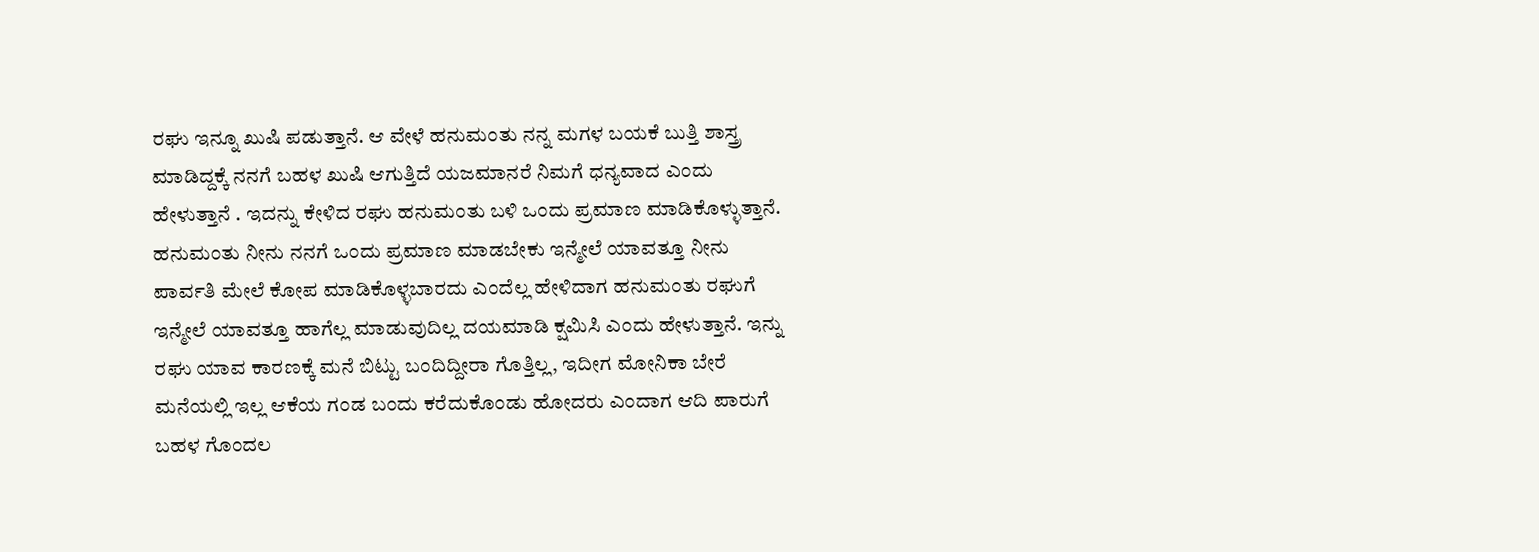ರಘು ಇನ್ನೂ ಖುಷಿ ಪಡುತ್ತಾನೆ. ಆ ವೇಳೆ ಹನುಮಂತು ನನ್ನ ಮಗಳ ಬಯಕೆ ಬುತ್ತಿ ಶಾಸ್ತ್ರ ಮಾಡಿದ್ದಕ್ಕೆ ನನಗೆ ಬಹಳ ಖುಷಿ ಆಗುತ್ತಿದೆ ಯಜಮಾನರೆ ನಿಮಗೆ ಧನ್ಯವಾದ ಎಂದು ಹೇಳುತ್ತಾನೆ . ಇದನ್ನು ಕೇಳಿದ ರಘು ಹನುಮಂತು ಬಳಿ ಒಂದು ಪ್ರಮಾಣ ಮಾಡಿಕೊಳ್ಳುತ್ತಾನೆ. ಹನುಮಂತು ನೀನು ನನಗೆ ಒಂದು ಪ್ರಮಾಣ ಮಾಡಬೇಕು ಇನ್ಮೇಲೆ ಯಾವತ್ತೂ ನೀನು ಪಾರ್ವತಿ ಮೇಲೆ ಕೋಪ ಮಾಡಿಕೊಳ್ಳಬಾರದು ಎಂದೆಲ್ಲ ಹೇಳಿದಾಗ ಹನುಮಂತು ರಘುಗೆ ಇನ್ಮೇಲೆ ಯಾವತ್ತೂ ಹಾಗೆಲ್ಲ ಮಾಡುವುದಿಲ್ಲ ದಯಮಾಡಿ ಕ್ಷಮಿಸಿ ಎಂದು ಹೇಳುತ್ತಾನೆ. ಇನ್ನು ರಘು ಯಾವ ಕಾರಣಕ್ಕೆ ಮನೆ ಬಿಟ್ಟು ಬಂದಿದ್ದೀರಾ ಗೊತ್ತಿಲ್ಲ, ಇದೀಗ ಮೋನಿಕಾ ಬೇರೆ ಮನೆಯಲ್ಲಿ ಇಲ್ಲ ಆಕೆಯ ಗಂಡ ಬಂದು ಕರೆದುಕೊಂಡು ಹೋದರು ಎಂದಾಗ ಆದಿ ಪಾರುಗೆ ಬಹಳ ಗೊಂದಲ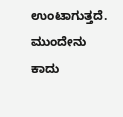ಉಂಟಾಗುತ್ತದೆ. ಮುಂದೇನು ಕಾದು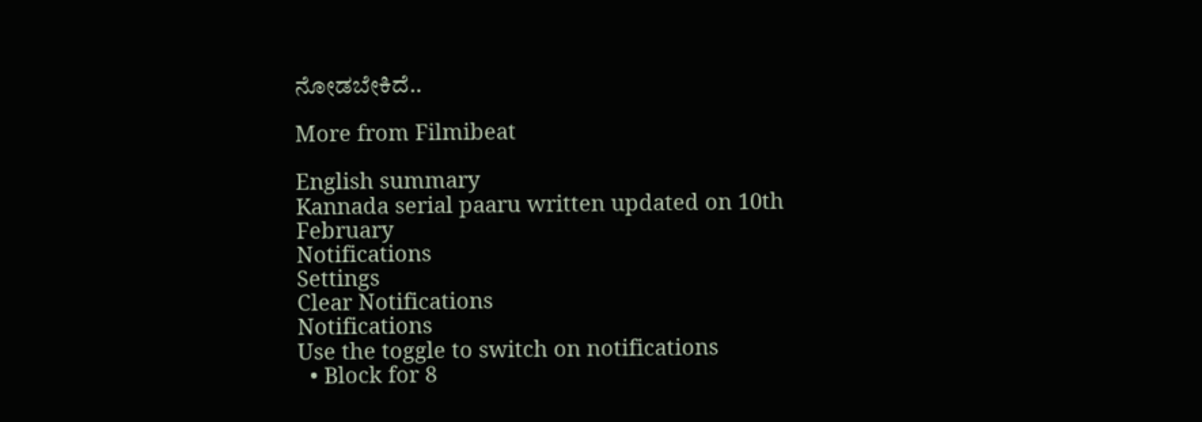ನೋಡಬೇಕಿದೆ..

More from Filmibeat

English summary
Kannada serial paaru written updated on 10th February
Notifications
Settings
Clear Notifications
Notifications
Use the toggle to switch on notifications
  • Block for 8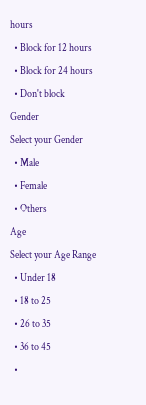hours
  • Block for 12 hours
  • Block for 24 hours
  • Don't block
Gender
Select your Gender
  • Male
  • Female
  • Others
Age
Select your Age Range
  • Under 18
  • 18 to 25
  • 26 to 35
  • 36 to 45
  •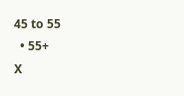45 to 55
  • 55+
X